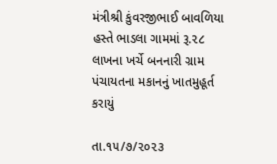મંત્રીશ્રી કુંવરજીભાઈ બાવળિયા હસ્તે ભાડલા ગામમાં રૂ.૨૮ લાખના ખર્ચે બનનારી ગ્રામ પંચાયતના મકાનનું ખાતમુહૂર્ત કરાયું

તા.૧૫/૭/૨૦૨૩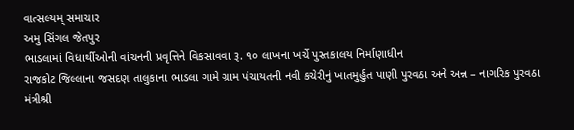વાત્સલ્યમ્ સમાચાર
અમુ સિંગલ જેતપુર
ભાડલામાં વિધાર્થીઓની વાંચનની પ્રવૃત્તિને વિકસાવવા રૂ. ૧૦ લાખના ખર્ચે પુસ્તકાલય નિર્માણાધીન
રાજકોટ જિલ્લાના જસદણ તાલુકાના ભાડલા ગામે ગ્રામ પંચાયતની નવી કચેરીનું ખાતમુર્હુત પાણી પુરવઠા અને અન્ન – નાગરિક પુરવઠા મંત્રીશ્રી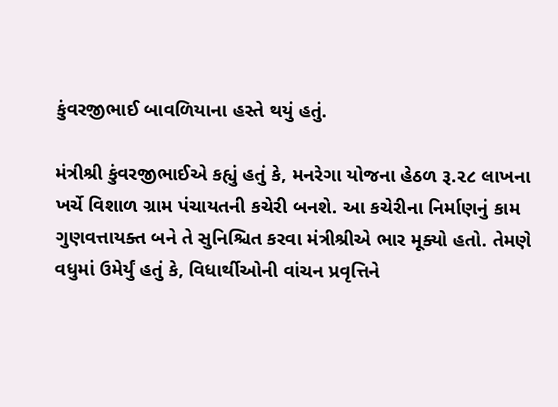કુંવરજીભાઈ બાવળિયાના હસ્તે થયું હતું.

મંત્રીશ્રી કુંવરજીભાઈએ કહ્યું હતું કે, મનરેગા યોજના હેઠળ રૂ.૨૮ લાખના ખર્ચે વિશાળ ગ્રામ પંચાયતની કચેરી બનશે. આ કચેરીના નિર્માણનું કામ ગુણવત્તાયક્ત બને તે સુનિશ્ચિત કરવા મંત્રીશ્રીએ ભાર મૂક્યો હતો. તેમણે વધુમાં ઉમેર્યું હતું કે, વિધાર્થીઓની વાંચન પ્રવૃત્તિને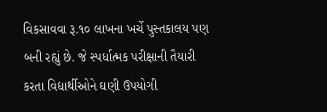વિકસાવવા રૂ.૧૦ લાખના ખર્ચે પુસ્તકાલય પણ બની રહ્યું છે. જે સ્પર્ધાત્મક પરીક્ષાની તૈયારી કરતા વિદ્યાર્થીઓને ઘણી ઉપયોગી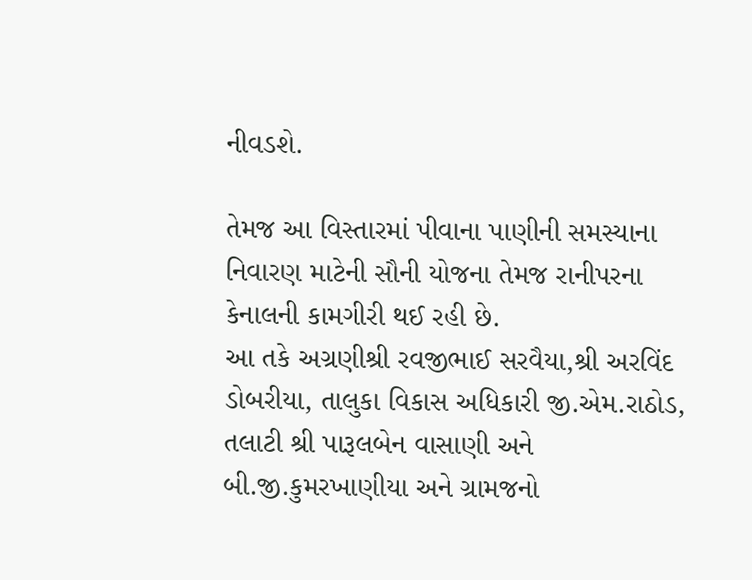નીવડશે.

તેમજ આ વિસ્તારમાં પીવાના પાણીની સમસ્યાના નિવારણ માટેની સૌની યોજના તેમજ રાનીપરના કેનાલની કામગીરી થઈ રહી છે.
આ તકે અગ્રણીશ્રી રવજીભાઈ સરવૈયા,શ્રી અરવિંદ ડોબરીયા, તાલુકા વિકાસ અધિકારી જી.એમ.રાઠોડ, તલાટી શ્રી પારૂલબેન વાસાણી અને બી.જી.કુમરખાણીયા અને ગ્રામજનો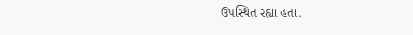ઉપસ્થિત રહ્યા હતા.